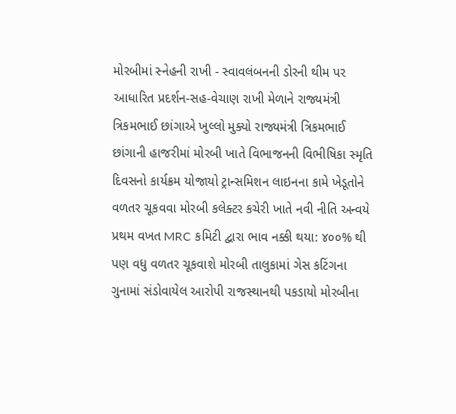મોરબીમાં સ્નેહની રાખી - સ્વાવલંબનની ડોરની થીમ પર આધારિત પ્રદર્શન-સહ-વેચાણ રાખી મેળાને રાજ્યમંત્રી ત્રિકમભાઈ છાંગાએ ખુલ્લો મુક્યો રાજ્યમંત્રી ત્રિકમભાઈ છાંગાની હાજરીમાં મોરબી ખાતે વિભાજનની વિભીષિકા સ્મૃતિ દિવસનો કાર્યક્રમ યોજાયો ટ્રાન્સમિશન લાઇનના કામે ખેડૂતોને વળતર ચૂકવવા મોરબી કલેક્ટર કચેરી ખાતે નવી નીતિ અન્વયે પ્રથમ વખત MRC કમિટી દ્વારા ભાવ નક્કી થયા: ૪૦૦% થી પણ વધુ વળતર ચૂકવાશે મોરબી તાલુકામાં ગેસ કટિંગના ગુનામાં સંડોવાયેલ આરોપી રાજસ્થાનથી પકડાયો મોરબીના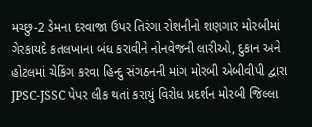મચ્છુ-2 ડેમના દરવાજા ઉપર તિરંગા રોશનીનો શણગાર મોરબીમાં ગેરકાયદે કતલખાના બંધ કરાવીને નોનવેજની લારીઓ, દુકાન અને હોટલમાં ચેકિંગ કરવા હિન્દુ સંગઠનની માંગ મોરબી એબીવીપી દ્વારા JPSC-JSSC પેપર લીક થતાં કરાયું વિરોધ પ્રદર્શન મોરબી જિલ્લા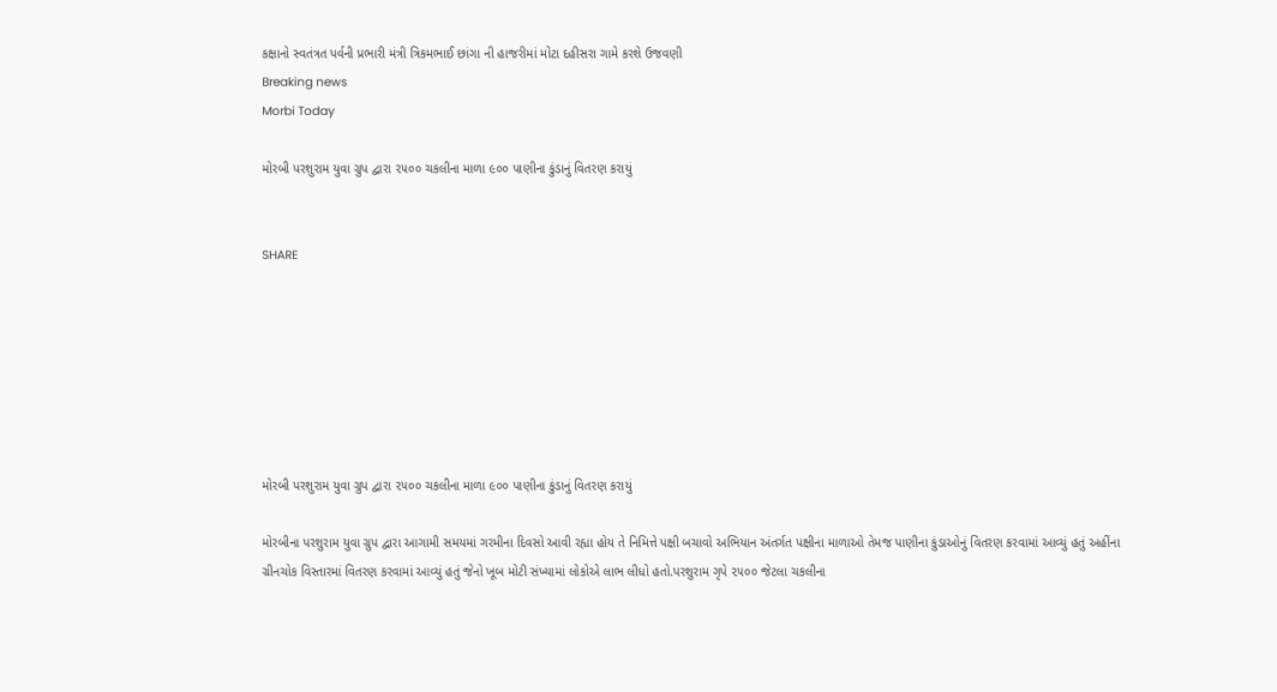કક્ષાનો સ્વતંત્રત પર્વની પ્રભારી મંત્રી ત્રિકમભાઈ છાંગા ની હાજરીમાં મોટા દહીસરા ગામે કરશે ઉજવણી
Breaking news
Morbi Today

મોરબી પરશુરામ યુવા ગ્રુપ દ્વારા ૨૫૦૦ ચકલીના માળા ૯૦૦ પાણીના કુંડાનું વિતરણ કરાયું


SHARE







મોરબી પરશુરામ યુવા ગ્રુપ દ્વારા ૨૫૦૦ ચકલીના માળા ૯૦૦ પાણીના કુંડાનું વિતરણ કરાયું

મોરબીના પરશુરામ યુવા ગ્રુપ દ્વારા આગામી સમયમાં ગરમીના દિવસો આવી રહ્યા હોય તે નિમિત્તે પક્ષી બચાવો અભિયાન અંતર્ગત પક્ષીના માળાઓ તેમજ પાણીના કુંડાઓનું વિતરણ કરવામાં આવ્યું હતું અહીંના ગ્રીનચોક વિસ્તારમાં વિતરણ કરવામાં આવ્યું હતું જેનો ખૂબ મોટી સંખ્યામાં લોકોએ લાભ લીધો હતો.પરશુરામ ગૃપે ૨૫૦૦ જેટલા ચકલીના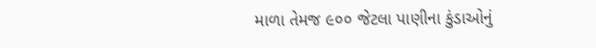માળા તેમજ ૯૦૦ જેટલા પાણીના કુંડાઓનું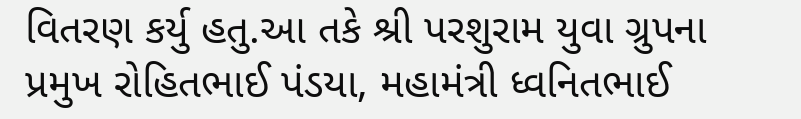વિતરણ કર્યુ હતુ.આ તકે શ્રી પરશુરામ યુવા ગ્રુપના પ્રમુખ રોહિતભાઈ પંડયા, મહામંત્રી ધ્વનિતભાઈ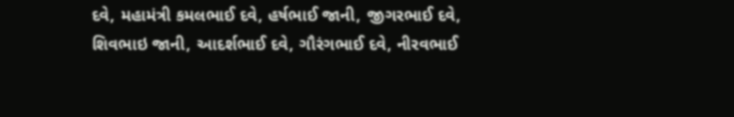દવે, મહામંત્રી કમલભાઈ દવે, હર્ષભાઈ જાની, જીગરભાઈ દવે, શિવભાઇ જાની, આદર્શભાઈ દવે, ગૌરંગભાઈ દવે, નીરવભાઈ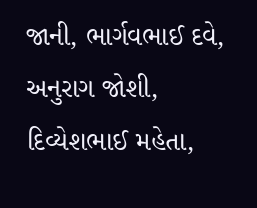જાની, ભાર્ગવભાઈ દવે, અનુરાગ જોશી, દિવ્યેશભાઈ મહેતા,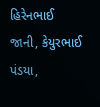હિરેનભાઈ જાની, કેયુરભાઈ પંડયા,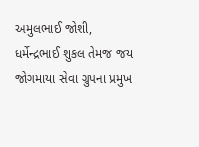અમુલભાઈ જોશી, ધર્મેન્દ્રભાઈ શુકલ તેમજ જય જોગમાયા સેવા ગ્રુપના પ્રમુખ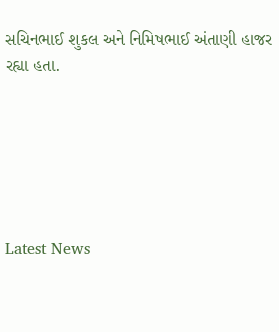સચિનભાઈ શુકલ અને નિમિષભાઈ અંતાણી હાજર રહ્યા હતા.






Latest News